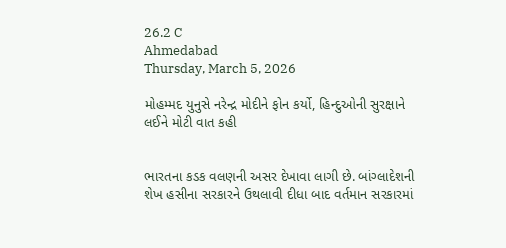26.2 C
Ahmedabad
Thursday, March 5, 2026

મોહમ્મદ યુનુસે નરેન્દ્ર મોદીને ફોન કર્યો, હિન્દુઓની સુરક્ષાને લઈને મોટી વાત કહી


ભારતના કડક વલણની અસર દેખાવા લાગી છે. બાંગ્લાદેશની શેખ હસીના સરકારને ઉથલાવી દીધા બાદ વર્તમાન સરકારમાં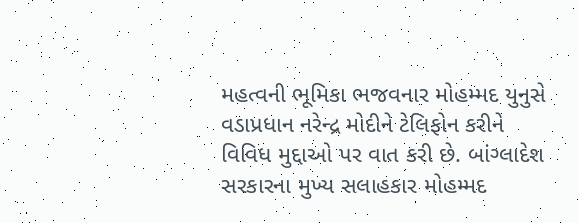મહત્વની ભૂમિકા ભજવનાર મોહમ્મદ યુનુસે વડાપ્રધાન નરેન્દ્ર મોદીને ટેલિફોન કરીને વિવિધ મુદ્દાઓ પર વાત કરી છે. બાંગ્લાદેશ સરકારના મુખ્ય સલાહકાર મોહમ્મદ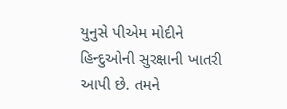યુનુસે પીએમ મોદીને હિન્દુઓની સુરક્ષાની ખાતરી આપી છે. તમને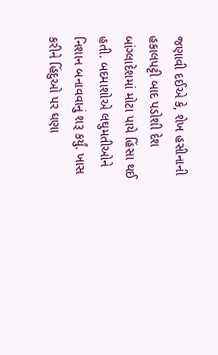જણાવી દઈએ કે, શેખ હસીનાની હકાલપટ્ટી બાદ પડોશી દેશ બાંગ્લાદેશમાં મોટા પાયે હિંસા થઈ હતી. બદમાશોએ લઘુમતીઓને નિશાન બનાવવાનું શરૂ કર્યું. ખાસ કરીને હિંદુઓ પર ઘણા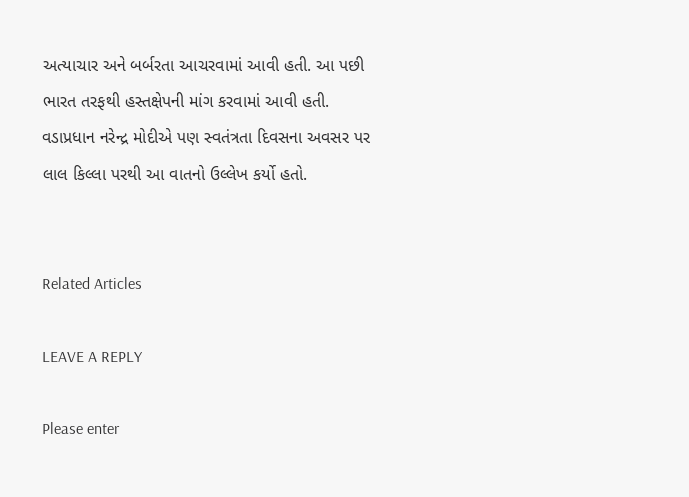અત્યાચાર અને બર્બરતા આચરવામાં આવી હતી. આ પછી ભારત તરફથી હસ્તક્ષેપની માંગ કરવામાં આવી હતી. વડાપ્રધાન નરેન્દ્ર મોદીએ પણ સ્વતંત્રતા દિવસના અવસર પર લાલ કિલ્લા પરથી આ વાતનો ઉલ્લેખ કર્યો હતો.


Related Articles

LEAVE A REPLY

Please enter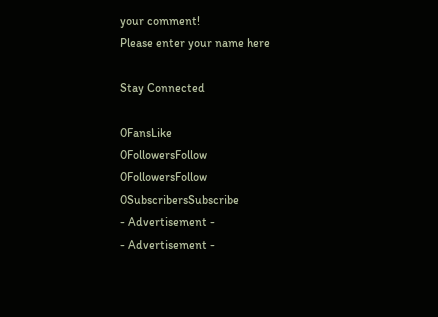your comment!
Please enter your name here

Stay Connected

0FansLike
0FollowersFollow
0FollowersFollow
0SubscribersSubscribe
- Advertisement -
- Advertisement -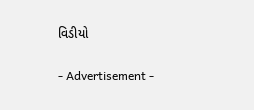વિડીયો

- Advertisement -